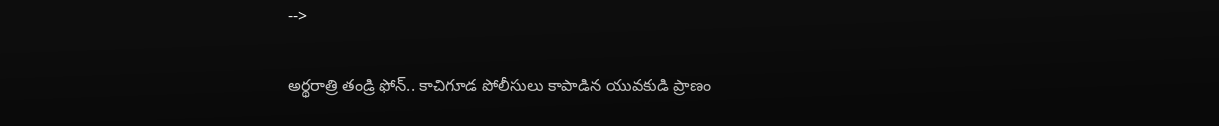-->

అర్థరాత్రి తండ్రి ఫోన్.. కాచిగూడ పోలీసులు కాపాడిన యువకుడి ప్రాణం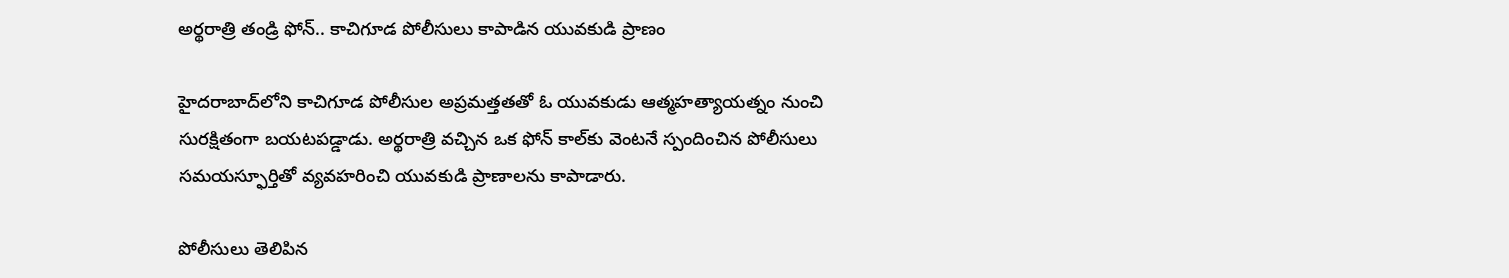అర్థరాత్రి తండ్రి ఫోన్.. కాచిగూడ పోలీసులు కాపాడిన యువకుడి ప్రాణం

హైదరాబాద్‌లోని కాచిగూడ పోలీసుల అప్రమత్తతతో ఓ యువకుడు ఆత్మహత్యాయత్నం నుంచి సురక్షితంగా బయటపడ్డాడు. అర్థరాత్రి వచ్చిన ఒక ఫోన్ కాల్‌కు వెంటనే స్పందించిన పోలీసులు సమయస్ఫూర్తితో వ్యవహరించి యువకుడి ప్రాణాలను కాపాడారు.

పోలీసులు తెలిపిన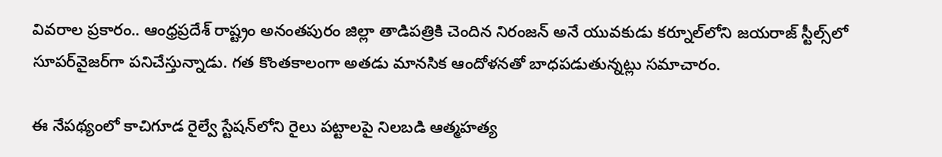వివరాల ప్రకారం.. ఆంధ్రప్రదేశ్ రాష్ట్రం అనంతపురం జిల్లా తాడిపత్రికి చెందిన నిరంజన్ అనే యువకుడు కర్నూల్‌లోని జయరాజ్ స్టీల్స్‌లో సూపర్‌వైజర్‌గా పనిచేస్తున్నాడు. గత కొంతకాలంగా అతడు మానసిక ఆందోళనతో బాధపడుతున్నట్లు సమాచారం.

ఈ నేపథ్యంలో కాచిగూడ రైల్వే స్టేషన్‌లోని రైలు పట్టాలపై నిలబడి ఆత్మహత్య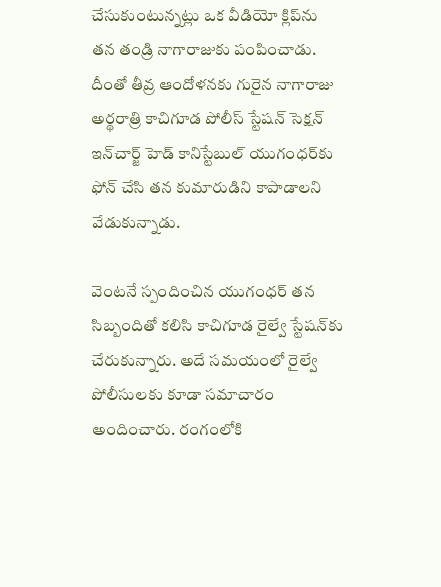చేసుకుంటున్నట్లు ఒక వీడియో క్లిప్‌ను తన తండ్రి నాగారాజుకు పంపించాడు. దీంతో తీవ్ర ఆందోళనకు గురైన నాగారాజు అర్థరాత్రి కాచిగూడ పోలీస్ స్టేషన్ సెక్షన్ ఇన్‌చార్జ్ హెడ్ కానిస్టేబుల్ యుగంధర్‌కు ఫోన్ చేసి తన కుమారుడిని కాపాడాలని వేడుకున్నాడు.

వెంటనే స్పందించిన యుగంధర్ తన సిబ్బందితో కలిసి కాచిగూడ రైల్వే స్టేషన్‌కు చేరుకున్నారు. అదే సమయంలో రైల్వే పోలీసులకు కూడా సమాచారం అందించారు. రంగంలోకి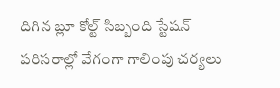దిగిన బ్లూ కోల్ట్ సిబ్బంది స్టేషన్ పరిసరాల్లో వేగంగా గాలింపు చర్యలు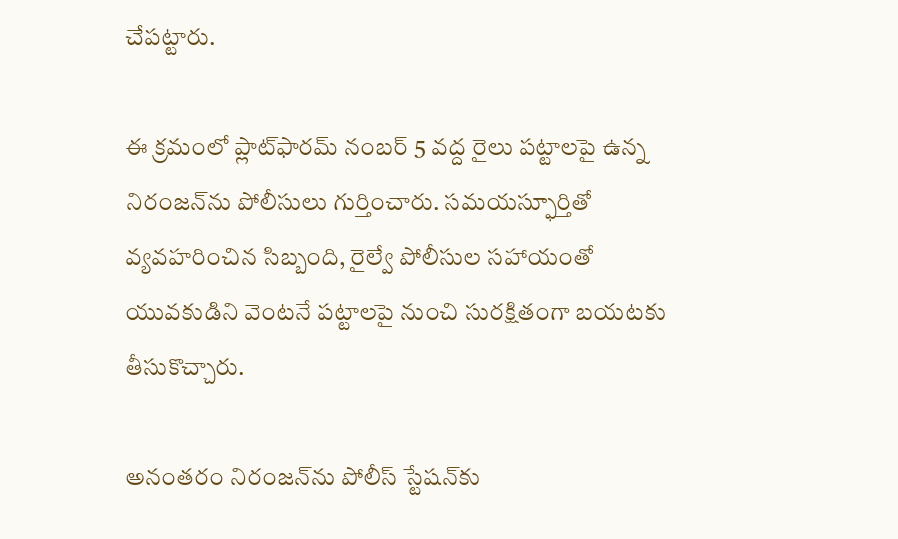చేపట్టారు.

ఈ క్రమంలో ప్లాట్‌ఫారమ్ నంబర్ 5 వద్ద రైలు పట్టాలపై ఉన్న నిరంజన్‌ను పోలీసులు గుర్తించారు. సమయస్ఫూర్తితో వ్యవహరించిన సిబ్బంది, రైల్వే పోలీసుల సహాయంతో యువకుడిని వెంటనే పట్టాలపై నుంచి సురక్షితంగా బయటకు తీసుకొచ్చారు.

అనంతరం నిరంజన్‌ను పోలీస్ స్టేషన్‌కు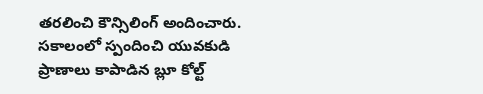తరలించి కౌన్సిలింగ్ అందించారు. సకాలంలో స్పందించి యువకుడి ప్రాణాలు కాపాడిన బ్లూ కోల్ట్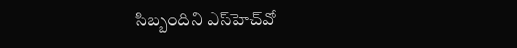సిబ్బందిని ఎస్‌హెచ్‌వో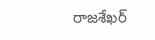రాజశేఖర్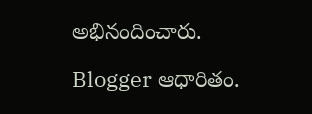అభినందించారు.

Blogger ఆధారితం.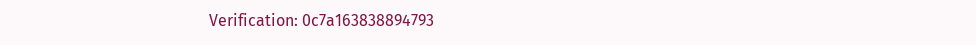Verification: 0c7a163838894793